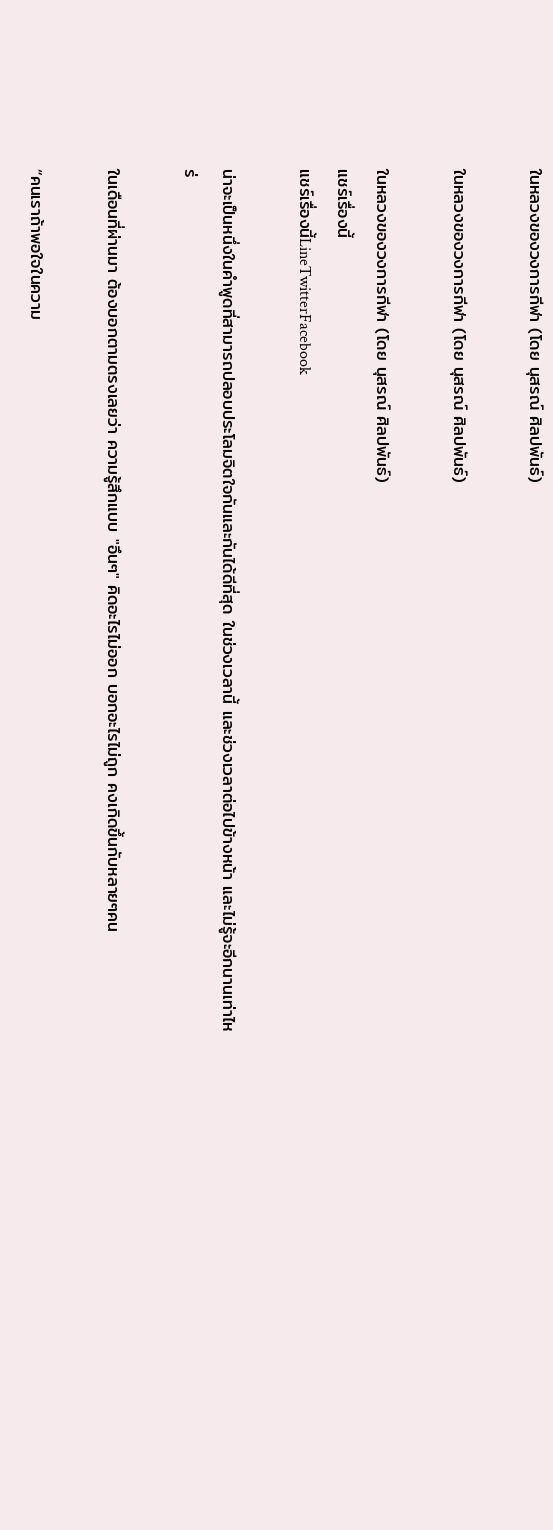ในหลวงของวงการกีฬา (โดย นุสรณ์ ศิลปพันธ์)

ในหลวงของวงการกีฬา (โดย นุสรณ์ ศิลปพันธ์)

ในหลวงของวงการกีฬา (โดย นุสรณ์ ศิลปพันธ์)
แชร์เรื่องนี้
แชร์เรื่องนี้LineTwitterFacebook

น่าจะเป็นหนึ่งในคำพูดที่สามารถปลอบประโลมจิตใจกันและกันได้ดีที่สุด ในช่วงเวลานี้ และช่วงเวลาต่อไปข้างหน้า และไม่รู้จะอีกนานเท่าไหร่

ในเดือนที่ผ่านมา ต้องบอกตามตรงเลยว่า ความรู้สึกแบบ "อึนๆ" คิดอะไรไม่ออก บอกอะไรไม่ถูก คงเกิดขึ้นกับหลายๆคน

“คนเราถ้าพอใจในความ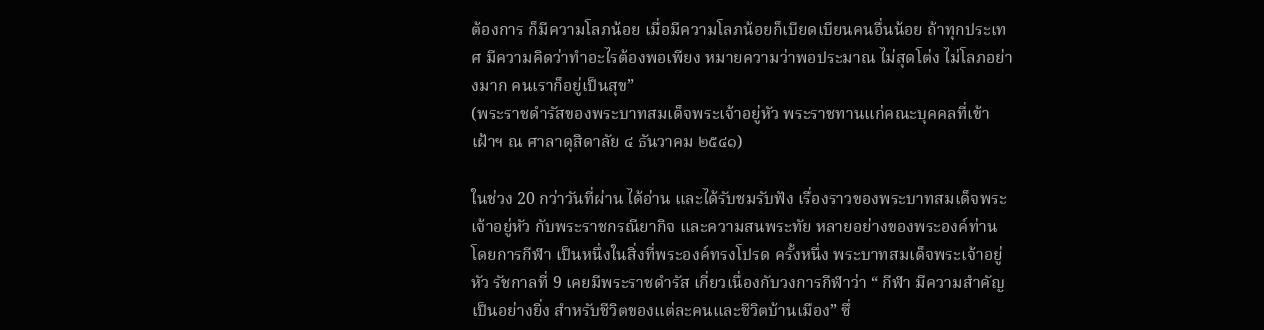ต้องการ ก็มีความโลภน้อย เมื่อมีความโลภน้อยก็เบียดเบียนคนอื่นน้อย ถ้าทุกประเทศ มีความคิดว่าทำอะไรต้องพอเพียง หมายความว่าพอประมาณ ไม่สุดโต่ง ไม่โลภอย่างมาก คนเราก็อยู่เป็นสุข”
(พระราชดำรัสของพระบาทสมเด็จพระเจ้าอยู่หัว พระราชทานแก่คณะบุคคลที่เข้าเฝ้าฯ ณ ศาลาดุสิดาลัย ๔ ธันวาคม ๒๕๔๑)

ในช่วง 20 กว่าวันที่ผ่าน ได้อ่าน และได้รับชมรับฟัง เรื่องราวของพระบาทสมเด็จพระเจ้าอยู่หัว กับพระราชกรณียากิจ และความสนพระทัย หลายอย่างของพระองค์ท่าน  โดยการกีฬา เป็นหนึ่งในสิ่งที่พระองค์ทรงโปรด ครั้งหนึ่ง พระบาทสมเด็จพระเจ้าอยู่หัว รัชกาลที่ 9 เคยมีพระราชดำรัส เกี่ยวเนื่องกับวงการกีฬาว่า “ กีฬา มีความสำคัญเป็นอย่างยิ่ง สำหรับชีวิตของแต่ละคนและชีวิตบ้านเมือง” ซึ่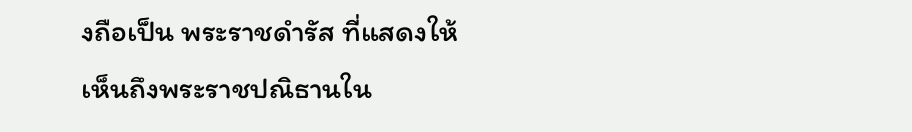งถือเป็น พระราชดำรัส ที่แสดงให้เห็นถึงพระราชปณิธานใน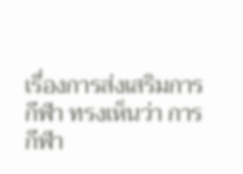เรื่องการส่งเสริมการกีฬา ทรงเห็นว่า การกีฬา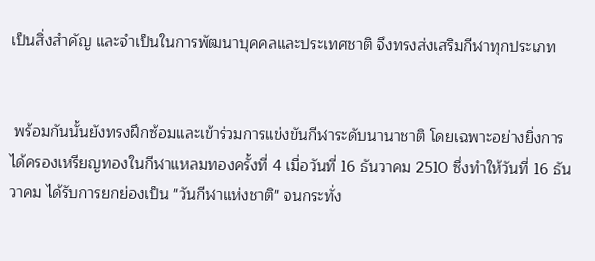เป็นสิ่งสำคัญ และจำเป็นในการพัฒนาบุคคลและประเทศชาติ จึงทรงส่งเสริมกีฬาทุกประเภท


 พร้อมกันนั้นยังทรงฝึกซ้อมและเข้าร่วมการแข่งขันกีฬาระดับนานาชาติ โดยเฉพาะอย่างยิ่งการได้ครองเหรียญทองในกีฬาแหลมทองครั้งที่ 4 เมื่อวันที่ 16 ธันวาคม 2510 ซึ่งทำให้วันที่ 16 ธันวาคม ได้รับการยกย่องเป็น "วันกีฬาแห่งชาติ" จนกระทั่ง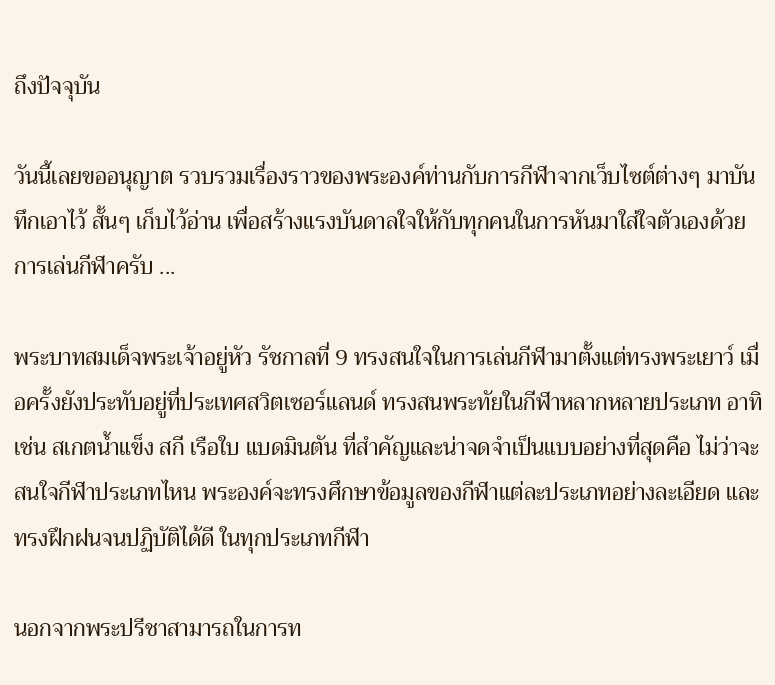ถึงปัจจุบัน

วันนี้เลยขออนุญาต รวบรวมเรื่องราวของพระองค์ท่านกับการกีฬาจากเว็บไซต์ต่างๆ มาบันทึกเอาไว้ สั้นๆ เก็บไว้อ่าน เพื่อสร้างแรงบันดาลใจให้กับทุกคนในการหันมาใส่ใจตัวเองด้วยการเล่นกีฬาครับ ...

พระบาทสมเด็จพระเจ้าอยู่หัว รัชกาลที่ 9 ทรงสนใจในการเล่นกีฬามาตั้งแต่ทรงพระเยาว์ เมื่อครั้งยังประทับอยู่ที่ประเทศสวิตเซอร์แลนด์ ทรงสนพระทัยในกีฬาหลากหลายประเภท อาทิเช่น สเกตน้ำแข็ง สกี เรือใบ แบดมินตัน ที่สำคัญและน่าจดจำเป็นแบบอย่างที่สุดคือ ไม่ว่าจะสนใจกีฬาประเภทไหน พระองค์จะทรงศึกษาข้อมูลของกีฬาแต่ละประเภทอย่างละเอียด และทรงฝึกฝนจนปฏิบัติได้ดี ในทุกประเภทกีฬา

นอกจากพระปรีชาสามารถในการท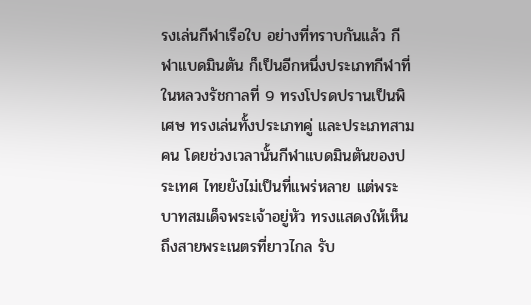รงเล่นกีฬาเรือใบ อย่างที่ทราบกันแล้ว กีฬาแบดมินตัน ก็เป็นอีกหนึ่งประเภทกีฬาที่ ในหลวงรัชกาลที่ 9 ทรงโปรดปรานเป็นพิเศษ ทรงเล่นทั้งประเภทคู่ และประเภทสามคน โดยช่วงเวลานั้นกีฬาแบดมินตันของประเทศ ไทยยังไม่เป็นที่แพร่หลาย แต่พระบาทสมเด็จพระเจ้าอยู่หัว ทรงแสดงให้เห็นถึงสายพระเนตรที่ยาวไกล รับ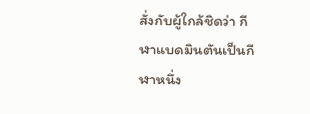สั่งกับผู้ใกล้ชิดว่า กีฬาแบดมินตันเป็นกีฬาหนึ่ง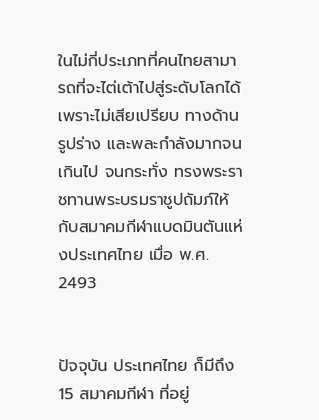ในไม่กี่ประเภทที่คนไทยสามารถที่จะไต่เต้าไปสู่ระดับโลกได้ เพราะไม่เสียเปรียบ ทางด้านรูปร่าง และพละกำลังมากจนเกินไป จนกระทั่ง ทรงพระราชทานพระบรมราชูปถัมภ์ให้กับสมาคมกีฬาแบดมินตันแห่งประเทศไทย เมื่อ พ.ศ. 2493


ปัจจุบัน ประเทศไทย ก็มีถึง 15 สมาคมกีฬา ที่อยู่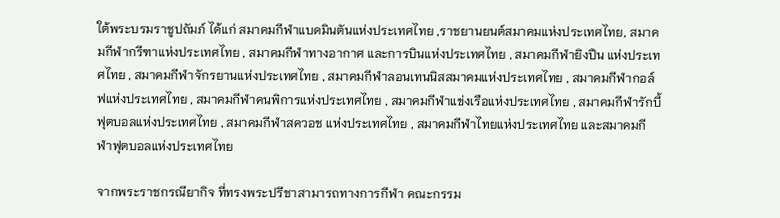ใต้พระบรมราชูปถัมภ์ ได้แก่ สมาคมกีฬาแบดมินตันแห่งประเทศไทย ,ราชยานยนต์สมาคมแห่งประเทศไทย, สมาคมกีฬากรีฑาแห่งประเทศไทย , สมาคมกีฬาทางอากาศ และการบินแห่งประเทศไทย , สมาคมกีฬายิงปืน แห่งประเทศไทย , สมาคมกีฬาจักรยานแห่งประเทศไทย , สมาคมกีฬาลอนเทนนิสสมาคมแห่งประเทศไทย , สมาคมกีฬากอล์ฟแห่งประเทศไทย , สมาคมกีฬาคนพิการแห่งประเทศไทย , สมาคมกีฬาแข่งเรือแห่งประเทศไทย , สมาคมกีฬารักบี้ ฟุตบอลแห่งประเทศไทย , สมาคมกีฬาสควอช แห่งประเทศไทย , สมาคมกีฬาไทยแห่งประเทศไทย และสมาคมกีฬาฟุตบอลแห่งประเทศไทย

จากพระราชกรณียากิจ ที่ทรงพระปรีชาสามารถทางการกีฬา คณะกรรม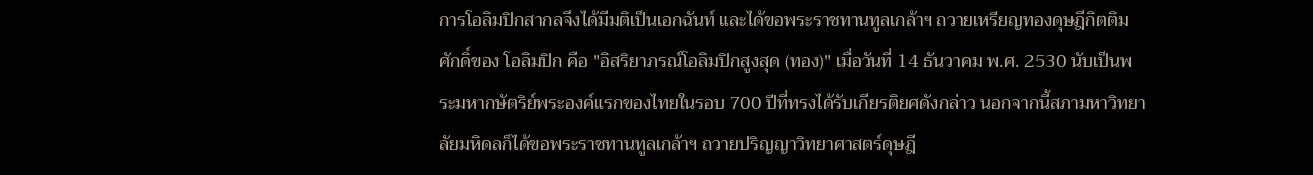การโอลิมปิกสากลจึงได้มีมติเป็นเอกฉันท์ และได้ขอพระราชทานทูลเกล้าฯ ถวายเหรียญทองดุษฎีกิตติมศักดิ์ของ โอลิมปิก คือ "อิสริยาภรณ์โอลิมปิกสูงสุด (ทอง)" เมื่อวันที่ 14 ธันวาคม พ.ศ. 2530 นับเป็นพระมหากษัตริย์พระองค์แรกของไทยในรอบ 700 ปีที่ทรงได้รับเกียรติยศดังกล่าว นอกจากนี้สภามหาวิทยาลัยมหิดลก็ได้ขอพระราชทานทูลเกล้าฯ ถวายปริญญาวิทยาศาสตร์ดุษฎี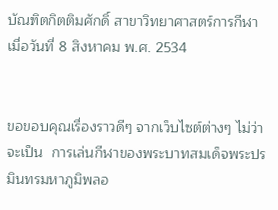บัณฑิตกิตติมศักดิ์ สาขาวิทยาศาสตร์การกีฬา เมื่อวันที่ 8 สิงหาคม พ.ศ. 2534


ขอขอบคุณเรื่องราวดีๆ จากเว็บไซต์ต่างๆ ไม่ว่าจะเป็น  การเล่นกีฬาของพระบาทสมเด็จพระปรมินทรมหาภูมิพลอ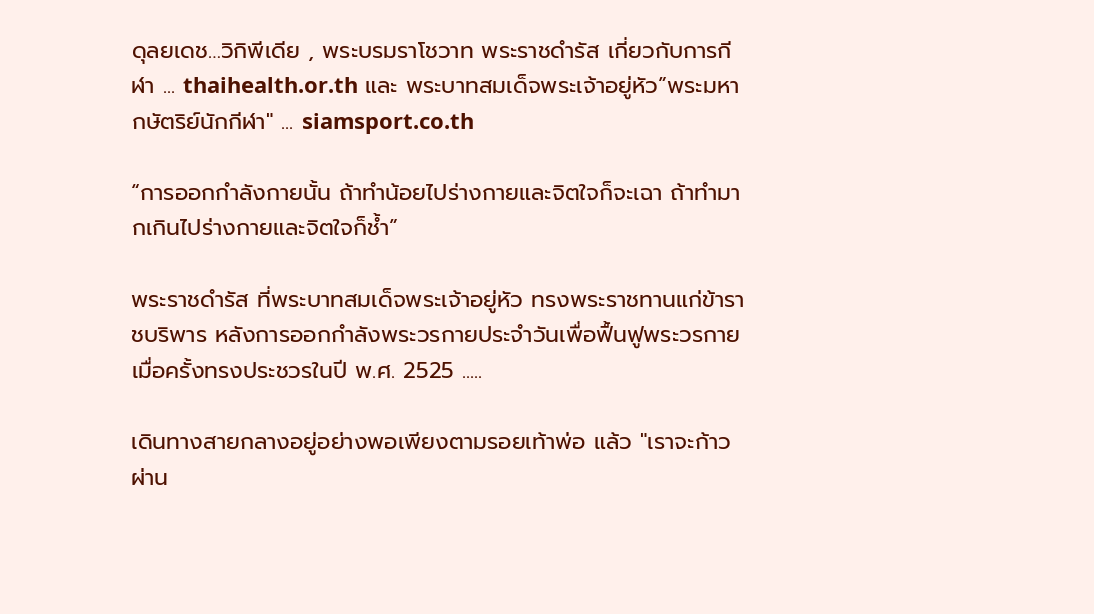ดุลยเดช…วิกิพีเดีย , พระบรมราโชวาท พระราชดำรัส เกี่ยวกับการกีฬา ... thaihealth.or.th และ พระบาทสมเด็จพระเจ้าอยู่หัว”พระมหากษัตริย์นักกีฬา" ... siamsport.co.th

“การออกกำลังกายนั้น ถ้าทำน้อยไปร่างกายและจิตใจก็จะเฉา ถ้าทำมากเกินไปร่างกายและจิตใจก็ช้ำ”

พระราชดำรัส ที่พระบาทสมเด็จพระเจ้าอยู่หัว ทรงพระราชทานแก่ข้าราชบริพาร หลังการออกกำลังพระวรกายประจำวันเพื่อฟื้นฟูพระวรกาย เมื่อครั้งทรงประชวรในปี พ.ศ. 2525 .....

เดินทางสายกลางอยู่อย่างพอเพียงตามรอยเท้าพ่อ แล้ว "เราจะก้าวผ่าน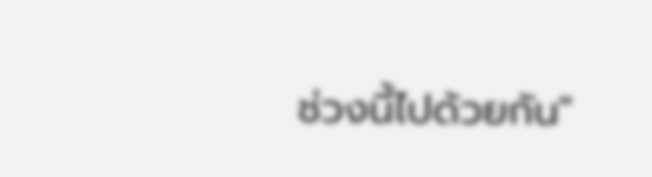ช่วงนี้ไปด้วยกัน"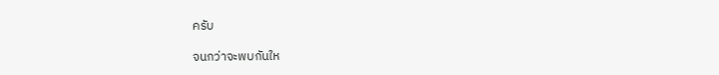ครับ

จนกว่าจะพบกันให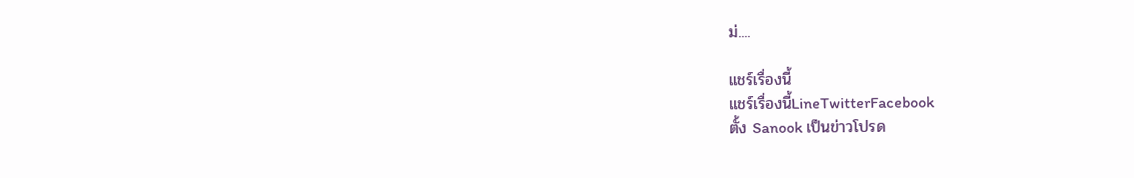ม่....

แชร์เรื่องนี้
แชร์เรื่องนี้LineTwitterFacebook
ตั้ง Sanook เป็นข่าวโปรด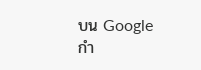บน Google
กำ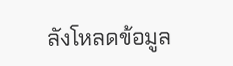ลังโหลดข้อมูล